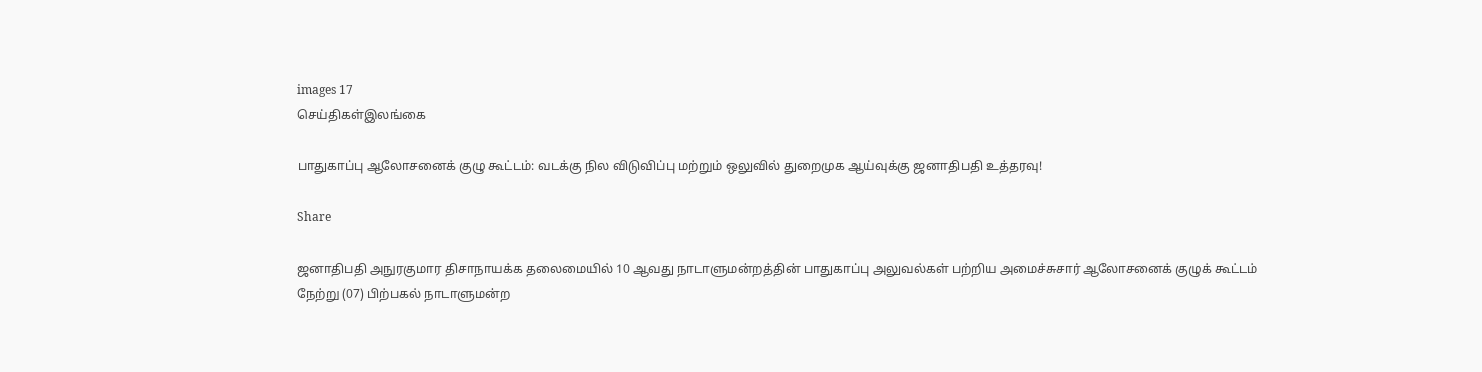images 17
செய்திகள்இலங்கை

பாதுகாப்பு ஆலோசனைக் குழு கூட்டம்: வடக்கு நில விடுவிப்பு மற்றும் ஒலுவில் துறைமுக ஆய்வுக்கு ஜனாதிபதி உத்தரவு!

Share

ஜனாதிபதி அநுரகுமார திசாநாயக்க தலைமையில் 10 ஆவது நாடாளுமன்றத்தின் பாதுகாப்பு அலுவல்கள் பற்றிய அமைச்சுசார் ஆலோசனைக் குழுக் கூட்டம் நேற்று (07) பிற்பகல் நாடாளுமன்ற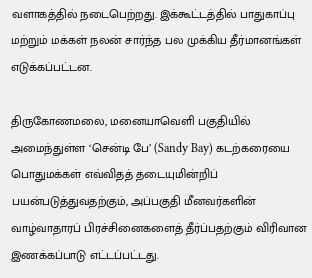வளாகத்தில் நடைபெற்றது. இக்கூட்டத்தில் பாதுகாப்பு மற்றும் மக்கள் நலன் சார்ந்த பல முக்கிய தீர்மானங்கள் எடுக்கப்பட்டன.

திருகோணமலை, மனையாவெளி பகுதியில் அமைந்துள்ள ‘சென்டி பே’ (Sandy Bay) கடற்கரையை பொதுமக்கள் எவ்விதத் தடையுமின்றிப் பயன்படுத்துவதற்கும், அப்பகுதி மீனவர்களின் வாழ்வாதாரப் பிரச்சினைகளைத் தீர்ப்பதற்கும் விரிவான இணக்கப்பாடு எட்டப்பட்டது.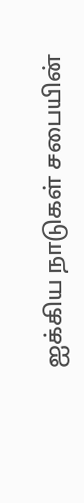ஐக்கிய நாடுகள் சபையின்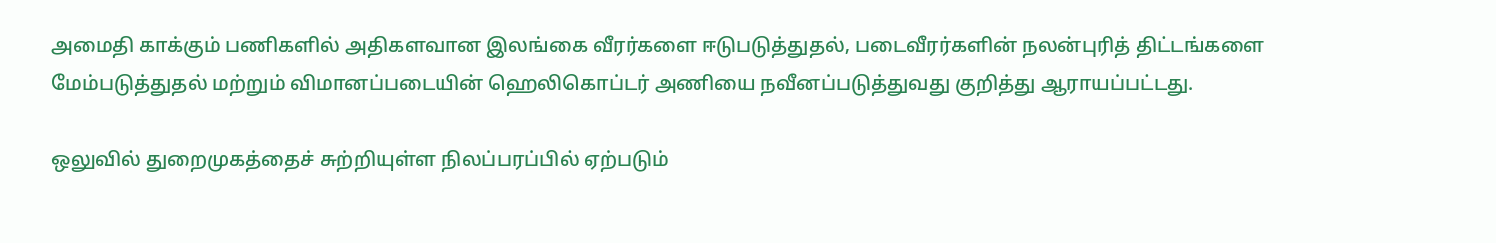அமைதி காக்கும் பணிகளில் அதிகளவான இலங்கை வீரர்களை ஈடுபடுத்துதல், படைவீரர்களின் நலன்புரித் திட்டங்களை மேம்படுத்துதல் மற்றும் விமானப்படையின் ஹெலிகொப்டர் அணியை நவீனப்படுத்துவது குறித்து ஆராயப்பட்டது.

ஒலுவில் துறைமுகத்தைச் சுற்றியுள்ள நிலப்பரப்பில் ஏற்படும்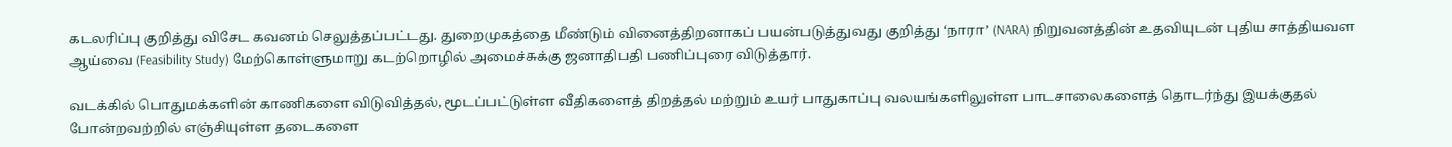கடலரிப்பு குறித்து விசேட கவனம் செலுத்தப்பட்டது. துறைமுகத்தை மீண்டும் வினைத்திறனாகப் பயன்படுத்துவது குறித்து ‘நாரா’ (NARA) நிறுவனத்தின் உதவியுடன் புதிய சாத்தியவள ஆய்வை (Feasibility Study) மேற்கொள்ளுமாறு கடற்றொழில் அமைச்சுக்கு ஜனாதிபதி பணிப்புரை விடுத்தார்.

வடக்கில் பொதுமக்களின் காணிகளை விடுவித்தல், மூடப்பட்டுள்ள வீதிகளைத் திறத்தல் மற்றும் உயர் பாதுகாப்பு வலயங்களிலுள்ள பாடசாலைகளைத் தொடர்ந்து இயக்குதல் போன்றவற்றில் எஞ்சியுள்ள தடைகளை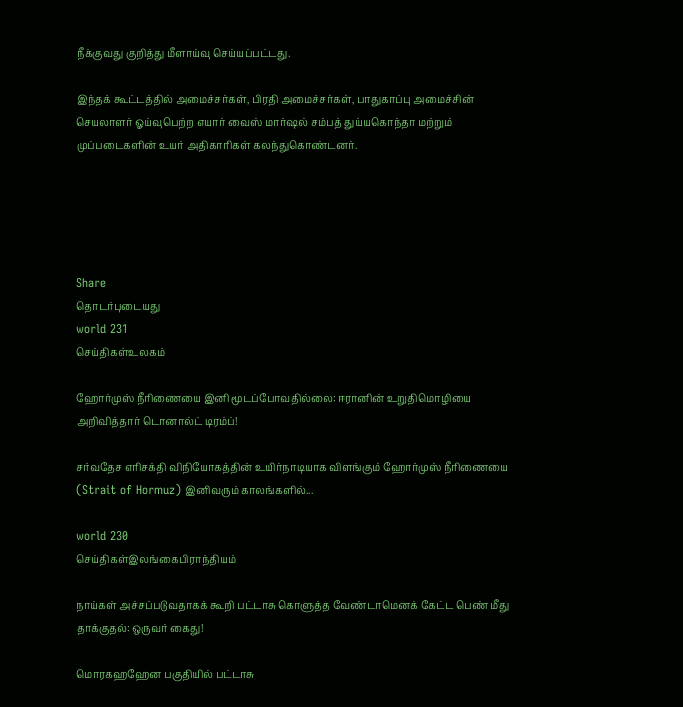நீக்குவது குறித்து மீளாய்வு செய்யப்பட்டது.

இந்தக் கூட்டத்தில் அமைச்சர்கள், பிரதி அமைச்சர்கள், பாதுகாப்பு அமைச்சின் செயலாளர் ஓய்வுபெற்ற எயார் வைஸ் மார்ஷல் சம்பத் துய்யகொந்தா மற்றும் முப்படைகளின் உயர் அதிகாரிகள் கலந்துகொண்டனர்.





Share
தொடர்புடையது
world 231
செய்திகள்உலகம்

ஹோர்முஸ் நீரிணையை இனி மூடப்போவதில்லை: ஈரானின் உறுதிமொழியை அறிவித்தார் டொனால்ட் டிரம்ப்!

சர்வதேச எரிசக்தி விநியோகத்தின் உயிர்நாடியாக விளங்கும் ஹோர்முஸ் நீரிணையை (Strait of Hormuz) இனிவரும் காலங்களில்...

world 230
செய்திகள்இலங்கைபிராந்தியம்

நாய்கள் அச்சப்படுவதாகக் கூறி பட்டாசு கொளுத்த வேண்டாமெனக் கேட்ட பெண் மீது தாக்குதல்: ஒருவர் கைது!

மொரகஹஹேன பகுதியில் பட்டாசு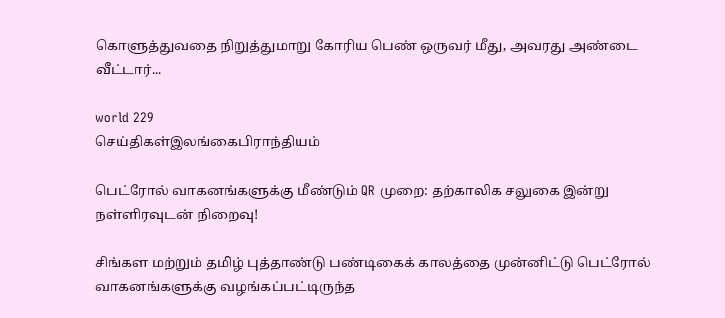கொளுத்துவதை நிறுத்துமாறு கோரிய பெண் ஒருவர் மீது, அவரது அண்டை வீட்டார்...

world 229
செய்திகள்இலங்கைபிராந்தியம்

பெட்ரோல் வாகனங்களுக்கு மீண்டும் QR முறை: தற்காலிக சலுகை இன்று நள்ளிரவுடன் நிறைவு!

சிங்கள மற்றும் தமிழ் புத்தாண்டு பண்டிகைக் காலத்தை முன்னிட்டு பெட்ரோல் வாகனங்களுக்கு வழங்கப்பட்டிருந்த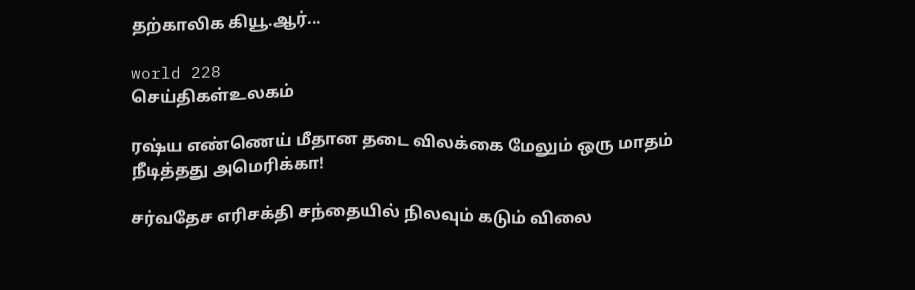தற்காலிக கியூ.ஆர்...

world 228
செய்திகள்உலகம்

ரஷ்ய எண்ணெய் மீதான தடை விலக்கை மேலும் ஒரு மாதம் நீடித்தது அமெரிக்கா!

சர்வதேச எரிசக்தி சந்தையில் நிலவும் கடும் விலை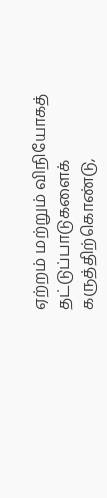ஏற்றம் மற்றும் விநியோகத் தட்டுப்பாடுகளைக் கருத்திற்கொண்டு,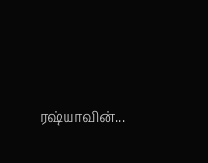ரஷ்யாவின்...